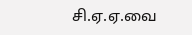சி.ஏ.ஏ.வை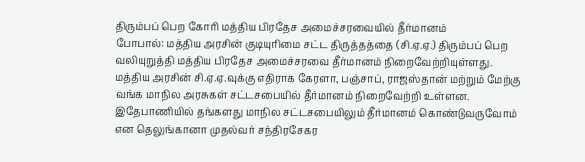திரும்பப் பெற கோரி மத்திய பிரதேச அமைச்சரவையில் தீர்மானம்
போபால்: மத்திய அரசின் குடியுரிமை சட்ட திருத்தத்தை (சி.ஏ.ஏ.) திரும்பப் பெற வலியுறுத்தி மத்திய பிரதேச அமைச்சரவை தீர்மானம் நிறைவேற்றியுள்ளது.
மத்திய அரசின் சி.ஏ.ஏ.வுக்கு எதிராக கேரளா, பஞ்சாப், ராஜஸ்தான் மற்றும் மேற்கு வங்க மாநில அரசுகள் சட்டசபையில் தீர்மானம் நிறைவேற்றி உள்ளன. இதேபாணியில் தங்களது மாநில சட்டசபையிலும் தீர்மானம் கொண்டுவருவோம் என தெலுங்கானா முதல்வர் சந்திரசேகர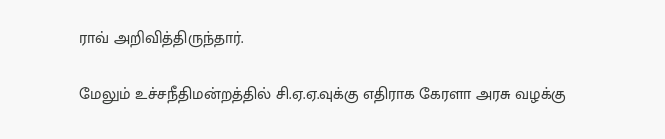ராவ் அறிவித்திருந்தார்.

மேலும் உச்சநீதிமன்றத்தில் சி.ஏ.ஏ.வுக்கு எதிராக கேரளா அரசு வழக்கு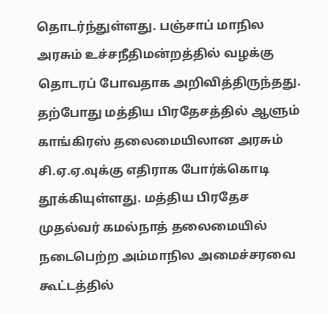தொடர்ந்துள்ளது. பஞ்சாப் மாநில அரசும் உச்சநீதிமன்றத்தில் வழக்கு தொடரப் போவதாக அறிவித்திருந்தது.
தற்போது மத்திய பிரதேசத்தில் ஆளும் காங்கிரஸ் தலைமையிலான அரசும் சி.ஏ.ஏ.வுக்கு எதிராக போர்க்கொடி தூக்கியுள்ளது. மத்திய பிரதேச முதல்வர் கமல்நாத் தலைமையில் நடைபெற்ற அம்மாநில அமைச்சரவை கூட்டத்தில்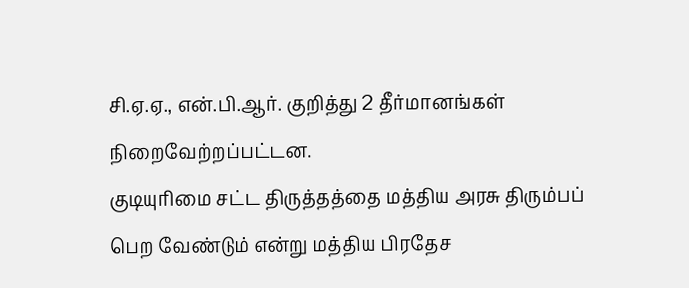சி.ஏ.ஏ., என்.பி.ஆர். குறித்து 2 தீர்மானங்கள் நிறைவேற்றப்பட்டன.
குடியுரிமை சட்ட திருத்தத்தை மத்திய அரசு திரும்பப் பெற வேண்டும் என்று மத்திய பிரதேச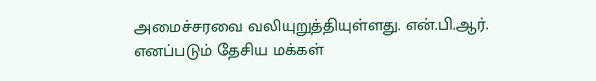அமைச்சரவை வலியுறுத்தியுள்ளது. என்.பி.ஆர். எனப்படும் தேசிய மக்கள்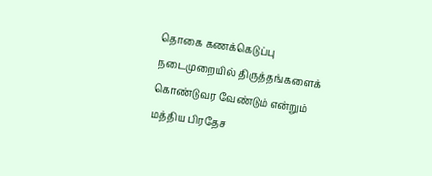தொகை கணக்கெடுப்பு நடைமுறையில் திருத்தங்களைக் கொண்டுவர வேண்டும் என்றும் மத்திய பிரதேச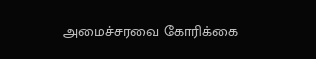அமைச்சரவை கோரிக்கை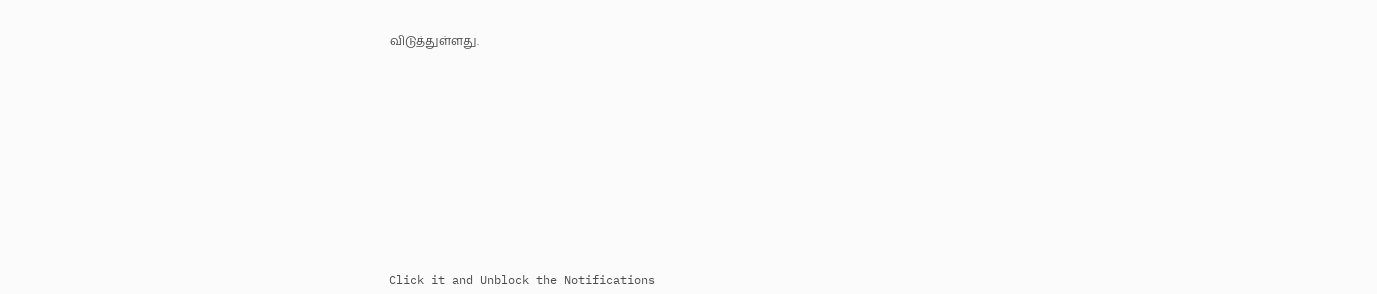விடுத்துள்ளது.












Click it and Unblock the Notifications